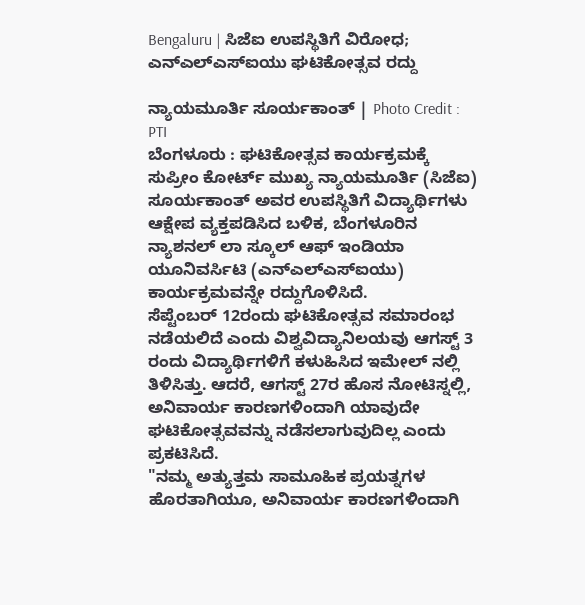Bengaluru | ಸಿಜೆಐ ಉಪಸ್ಥಿತಿಗೆ ವಿರೋಧ; ಎನ್ಎಲ್ಎಸ್ಐಯು ಘಟಿಕೋತ್ಸವ ರದ್ದು

ನ್ಯಾಯಮೂರ್ತಿ ಸೂರ್ಯಕಾಂತ್ | Photo Credit : PTI
ಬೆಂಗಳೂರು : ಘಟಿಕೋತ್ಸವ ಕಾರ್ಯಕ್ರಮಕ್ಕೆ ಸುಪ್ರೀಂ ಕೋರ್ಟ್ ಮುಖ್ಯ ನ್ಯಾಯಮೂರ್ತಿ (ಸಿಜೆಐ) ಸೂರ್ಯಕಾಂತ್ ಅವರ ಉಪಸ್ಥಿತಿಗೆ ವಿದ್ಯಾರ್ಥಿಗಳು ಆಕ್ಷೇಪ ವ್ಯಕ್ತಪಡಿಸಿದ ಬಳಿಕ, ಬೆಂಗಳೂರಿನ ನ್ಯಾಶನಲ್ ಲಾ ಸ್ಕೂಲ್ ಆಫ್ ಇಂಡಿಯಾ ಯೂನಿವರ್ಸಿಟಿ (ಎನ್ಎಲ್ಎಸ್ಐಯು) ಕಾರ್ಯಕ್ರಮವನ್ನೇ ರದ್ದುಗೊಳಿಸಿದೆ.
ಸೆಪ್ಟೆಂಬರ್ 12ರಂದು ಘಟಿಕೋತ್ಸವ ಸಮಾರಂಭ ನಡೆಯಲಿದೆ ಎಂದು ವಿಶ್ವವಿದ್ಯಾನಿಲಯವು ಆಗಸ್ಟ್ 3 ರಂದು ವಿದ್ಯಾರ್ಥಿಗಳಿಗೆ ಕಳುಹಿಸಿದ ಇಮೇಲ್ ನಲ್ಲಿ ತಿಳಿಸಿತ್ತು. ಆದರೆ, ಆಗಸ್ಟ್ 27ರ ಹೊಸ ನೋಟಿಸ್ನಲ್ಲಿ, ಅನಿವಾರ್ಯ ಕಾರಣಗಳಿಂದಾಗಿ ಯಾವುದೇ ಘಟಿಕೋತ್ಸವವನ್ನು ನಡೆಸಲಾಗುವುದಿಲ್ಲ ಎಂದು ಪ್ರಕಟಿಸಿದೆ.
"ನಮ್ಮ ಅತ್ಯುತ್ತಮ ಸಾಮೂಹಿಕ ಪ್ರಯತ್ನಗಳ ಹೊರತಾಗಿಯೂ, ಅನಿವಾರ್ಯ ಕಾರಣಗಳಿಂದಾಗಿ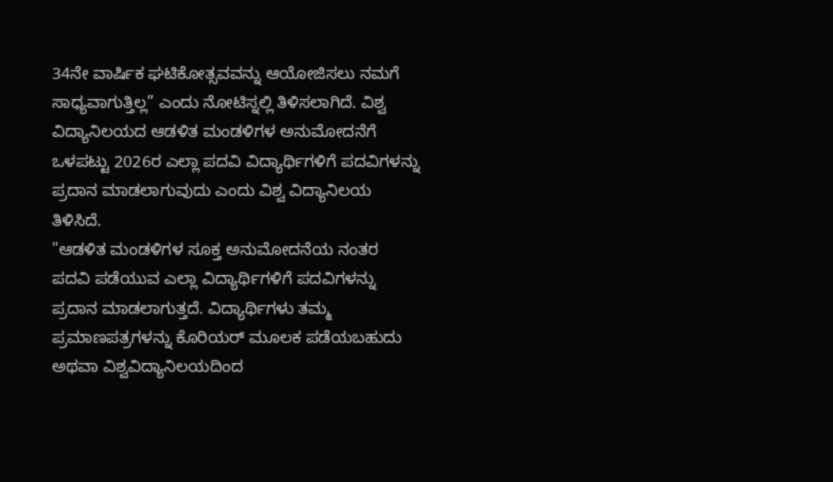34ನೇ ವಾರ್ಷಿಕ ಘಟಿಕೋತ್ಸವವನ್ನು ಆಯೋಜಿಸಲು ನಮಗೆ ಸಾಧ್ಯವಾಗುತ್ತಿಲ್ಲ” ಎಂದು ನೋಟಿಸ್ನಲ್ಲಿ ತಿಳಿಸಲಾಗಿದೆ. ವಿಶ್ವ ವಿದ್ಯಾನಿಲಯದ ಆಡಳಿತ ಮಂಡಳಿಗಳ ಅನುಮೋದನೆಗೆ ಒಳಪಟ್ಟು 2026ರ ಎಲ್ಲಾ ಪದವಿ ವಿದ್ಯಾರ್ಥಿಗಳಿಗೆ ಪದವಿಗಳನ್ನು ಪ್ರದಾನ ಮಾಡಲಾಗುವುದು ಎಂದು ವಿಶ್ವ ವಿದ್ಯಾನಿಲಯ ತಿಳಿಸಿದೆ.
"ಆಡಳಿತ ಮಂಡಳಿಗಳ ಸೂಕ್ತ ಅನುಮೋದನೆಯ ನಂತರ ಪದವಿ ಪಡೆಯುವ ಎಲ್ಲಾ ವಿದ್ಯಾರ್ಥಿಗಳಿಗೆ ಪದವಿಗಳನ್ನು ಪ್ರದಾನ ಮಾಡಲಾಗುತ್ತದೆ. ವಿದ್ಯಾರ್ಥಿಗಳು ತಮ್ಮ ಪ್ರಮಾಣಪತ್ರಗಳನ್ನು ಕೊರಿಯರ್ ಮೂಲಕ ಪಡೆಯಬಹುದು ಅಥವಾ ವಿಶ್ವವಿದ್ಯಾನಿಲಯದಿಂದ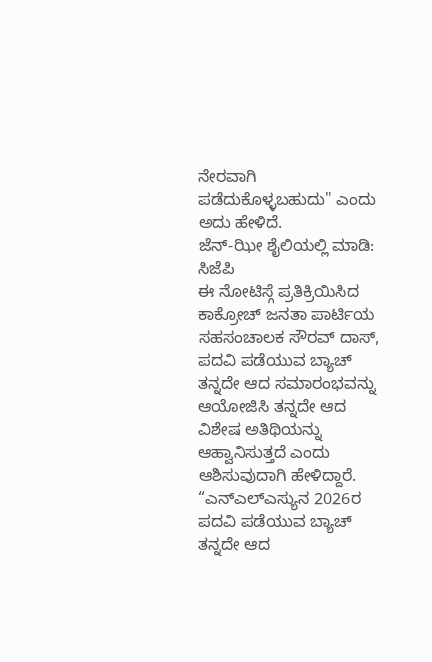ನೇರವಾಗಿ ಪಡೆದುಕೊಳ್ಳಬಹುದು" ಎಂದು ಅದು ಹೇಳಿದೆ.
ಜೆನ್-ಝೀ ಶೈಲಿಯಲ್ಲಿ ಮಾಡಿ: ಸಿಜೆಪಿ
ಈ ನೋಟಿಸ್ಗೆ ಪ್ರತಿಕ್ರಿಯಿಸಿದ ಕಾಕ್ರೋಚ್ ಜನತಾ ಪಾರ್ಟಿಯ ಸಹಸಂಚಾಲಕ ಸೌರವ್ ದಾಸ್, ಪದವಿ ಪಡೆಯುವ ಬ್ಯಾಚ್ ತನ್ನದೇ ಆದ ಸಮಾರಂಭವನ್ನು ಆಯೋಜಿಸಿ ತನ್ನದೇ ಆದ ವಿಶೇಷ ಅತಿಥಿಯನ್ನು ಆಹ್ವಾನಿಸುತ್ತದೆ ಎಂದು ಆಶಿಸುವುದಾಗಿ ಹೇಳಿದ್ದಾರೆ.
“ಎನ್ಎಲ್ಎಸ್ಯುನ 2026ರ ಪದವಿ ಪಡೆಯುವ ಬ್ಯಾಚ್ ತನ್ನದೇ ಆದ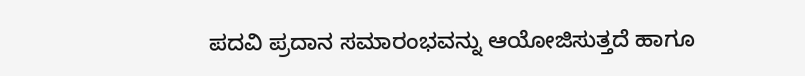ಪದವಿ ಪ್ರದಾನ ಸಮಾರಂಭವನ್ನು ಆಯೋಜಿಸುತ್ತದೆ ಹಾಗೂ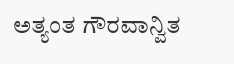ಅತ್ಯಂತ ಗೌರವಾನ್ವಿತ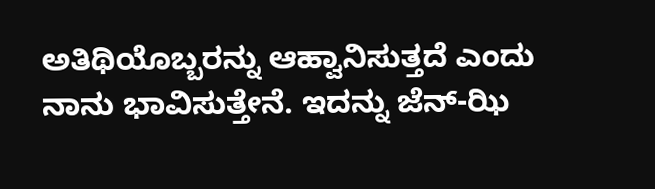ಅತಿಥಿಯೊಬ್ಬರನ್ನು ಆಹ್ವಾನಿಸುತ್ತದೆ ಎಂದು ನಾನು ಭಾವಿಸುತ್ತೇನೆ. ಇದನ್ನು ಜೆನ್-ಝಿ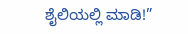ಶೈಲಿಯಲ್ಲಿ ಮಾಡಿ!”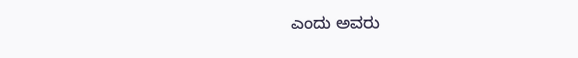ಎಂದು ಅವರು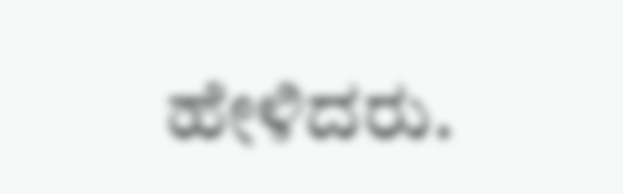ಹೇಳಿದರು.